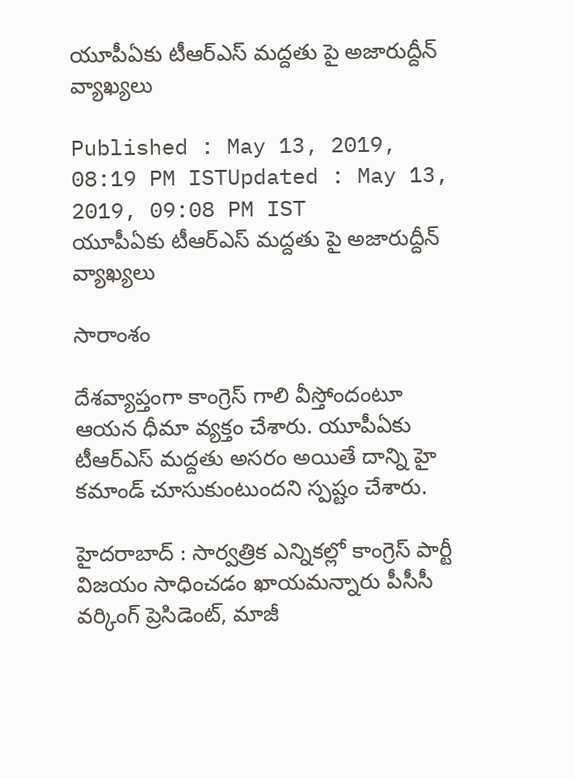యూపీఏకు టీఆర్ఎస్ మద్దతు పై అజారుద్దీన్ వ్యాఖ్యలు

Published : May 13, 2019, 08:19 PM ISTUpdated : May 13, 2019, 09:08 PM IST
యూపీఏకు టీఆర్ఎస్ మద్దతు పై అజారుద్దీన్ వ్యాఖ్యలు

సారాంశం

దేశవ్యాప్తంగా కాంగ్రెస్‌ గాలి వీస్తోందంటూ ఆయన ధీమా వ్యక్తం చేశారు. యూపీఏకు టీఆర్ఎస్ మద్దతు అసరం అయితే దాన్ని హై కమాండ్ చూసుకుంటుందని స్పష్టం చేశారు.

హైదరాబాద్‌ : సార్వత్రిక ఎన్నికల్లో కాంగ్రెస్ పార్టీ విజయం సాధించడం ఖాయమన్నారు పీసీసీ వర్కింగ్ ప్రెసిడెంట్, మాజీ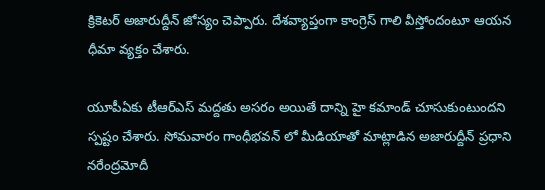క్రికెటర్ అజారుద్దీన్ జోస్యం చెప్పారు. దేశవ్యాప్తంగా కాంగ్రెస్‌ గాలి వీస్తోందంటూ ఆయన ధీమా వ్యక్తం చేశారు.

యూపీఏకు టీఆర్ఎస్ మద్దతు అసరం అయితే దాన్ని హై కమాండ్ చూసుకుంటుందని స్పష్టం చేశారు. సోమవారం గాంధీభవన్ లో మీడియాతో మాట్లాడిన అజారుద్దీన్ ప్రధాని నరేంద్రమోదీ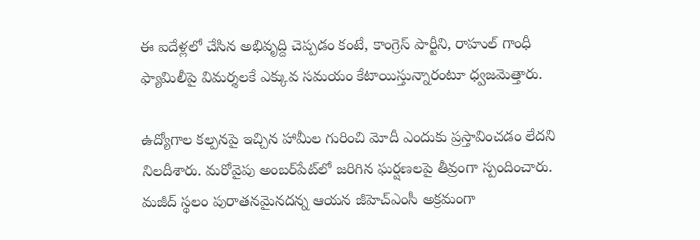ఈ ఐదేళ్లలో చేసిన అభివృద్ది చెప్పడం కంటే, కాంగ్రెస్ పార్టీని, రాహుల్‌ గాంధీ ఫ్యామిలీపై విమర్శలకే ఎక్కువ సమయం కేటాయిస్తున్నారంటూ ధ్వజమెత్తారు.

ఉద్యోగాల కల్పనపై ఇచ్చిన హామీల గురించి మోదీ ఎందుకు ప్రస్తావించడం లేదని నిలదీశారు. మరోవైపు అంబర్‌పేట్‌లో జరిగిన ఘర్షణలపై తీవ్రంగా స్పందించారు. మజీద్‌ స్థలం పురాతనమైనదన్న ఆయన జీహెచ్‌ఎంసీ అక్రమంగా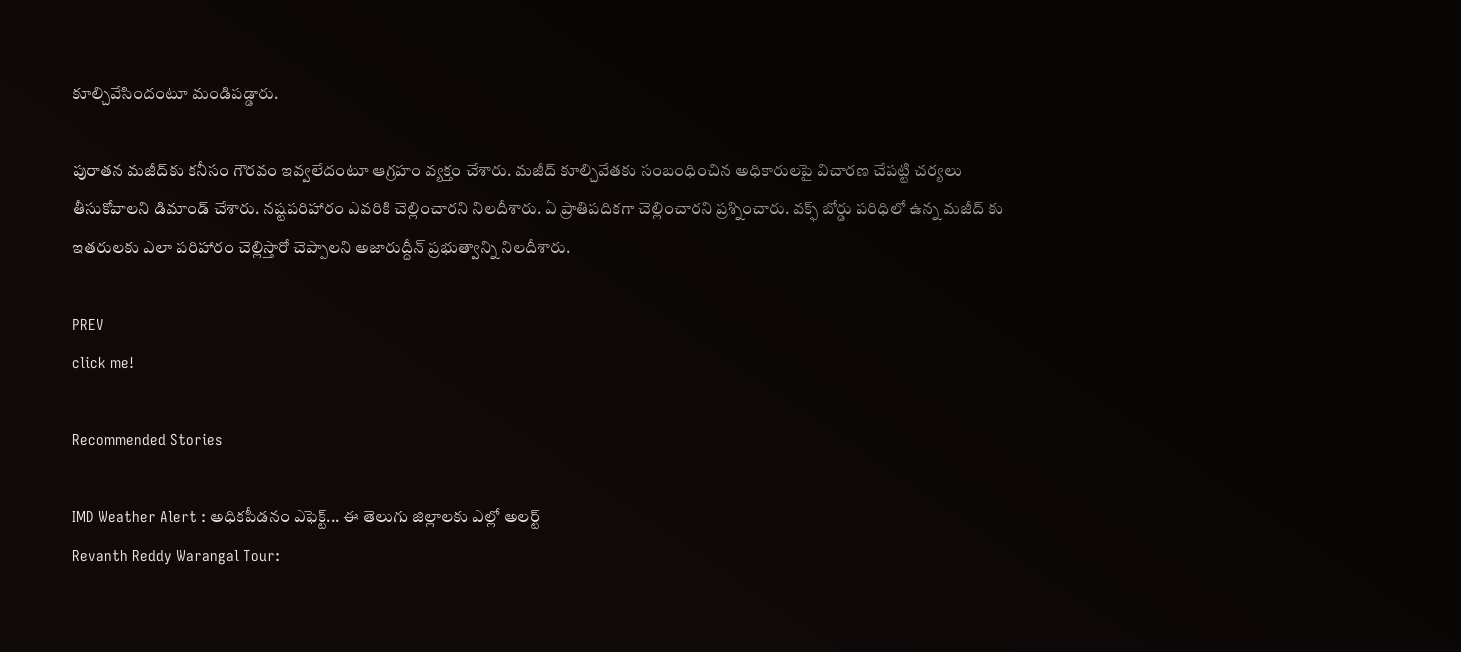కూల్చివేసిందంటూ మండిపడ్డారు.

పురాతన మజీద్‌కు కనీసం గౌరవం ఇవ్వలేదంటూ ఆగ్రహం వ్యక్తం చేశారు. మజీద్ కూల్చివేతకు సంబంధించిన అధికారులపై విచారణ చేపట్టి చర్యలు తీసుకోవాలని డిమాండ్ చేశారు. నష్టపరిహారం ఎవరికి చెల్లించారని నిలదీశారు. ఏ ప్రాతిపదికగా చెల్లించారని ప్రశ్నించారు. వక్ఫ్ బోర్డు పరిధిలో ఉన్న మజీద్ కు ఇతరులకు ఎలా పరిహారం చెల్లిస్తారో చెప్పాలని అజారుద్దీన్ ప్రభుత్వాన్ని నిలదీశారు.

PREV
click me!

Recommended Stories

IMD Weather Alert : అధికపీడనం ఎఫెక్ట్... ఈ తెలుగు జిల్లాలకు ఎల్లో అలర్ట్
Revanth Reddy Warangal Tour: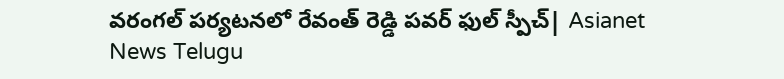వరంగల్ పర్యటనలో రేవంత్ రెడ్డి పవర్ ఫుల్ స్పీచ్| Asianet News Telugu